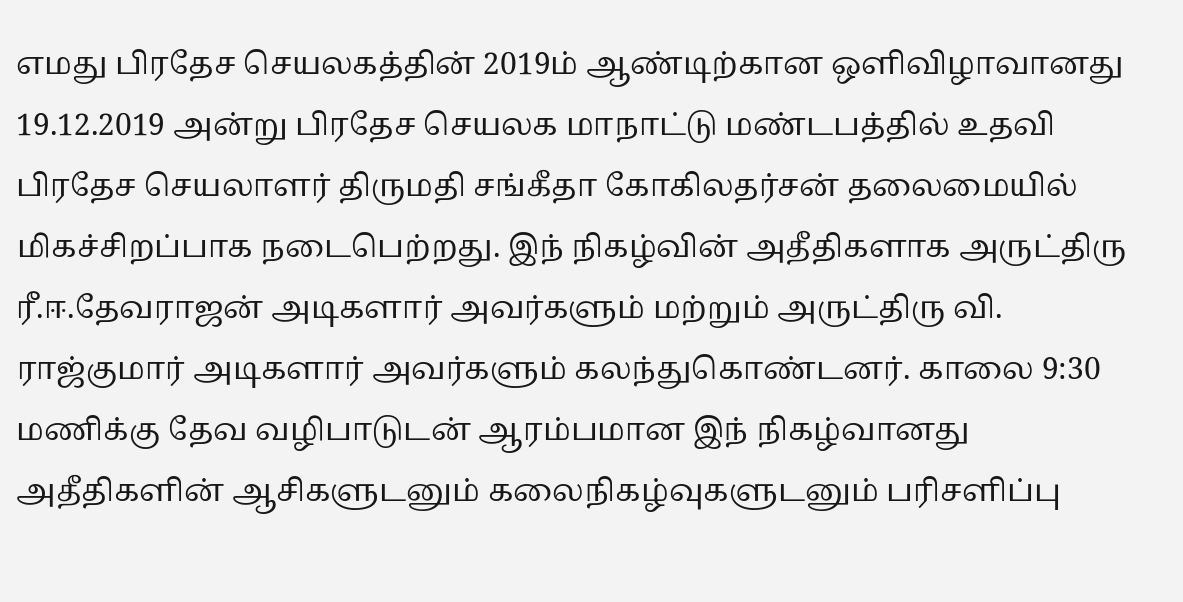எமது பிரதேச செயலகத்தின் 2019ம் ஆண்டிற்கான ஒளிவிழாவானது 19.12.2019 அன்று பிரதேச செயலக மாநாட்டு மண்டபத்தில் உதவி பிரதேச செயலாளர் திருமதி சங்கீதா கோகிலதர்சன் தலைமையில் மிகச்சிறப்பாக நடைபெற்றது. இந் நிகழ்வின் அதீதிகளாக அருட்திரு ரீ.ஈ.தேவராஜன் அடிகளார் அவர்களும் மற்றும் அருட்திரு வி. ராஜ்குமார் அடிகளார் அவர்களும் கலந்துகொண்டனர். காலை 9:30 மணிக்கு தேவ வழிபாடுடன் ஆரம்பமான இந் நிகழ்வானது அதீதிகளின் ஆசிகளுடனும் கலைநிகழ்வுகளுடனும் பரிசளிப்பு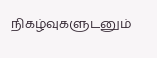நிகழ்வுகளுடனும்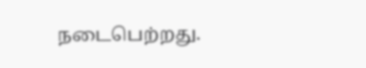நடைபெற்றது.